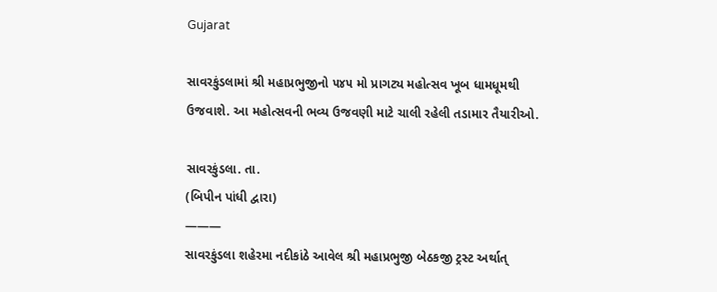Gujarat

સાવરકુંડલામાં શ્રી મહાપ્રભુજીનો ૫૪૫ મો પ્રાગટ્ય મહોત્સવ ખૂબ ધામધૂમથી ઉજવાશે. આ મહોત્સવની ભવ્ય ઉજવણી માટે ચાલી રહેલી તડામાર તૈયારીઓ.

સાવરકુંડલા. તા.
(બિપીન પાંધી દ્વારા)
———
સાવરકુંડલા શહેરમા નદીકાંઠે આવેલ શ્રી મહાપ્રભુજી બેઠકજી ટ્રસ્ટ અર્થાત્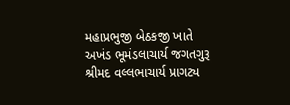મહાપ્રભુજી બેઠકજી ખાતે અખંડ ભૂમંડલાચાર્ય જગતગુરૂ શ્રીમદ વલ્લભાચાર્ય પ્રાગટ્ય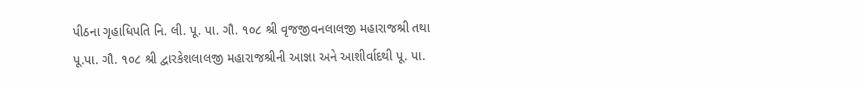પીઠના ગૃહાધિપતિ નિ. લી. પૂ. પા. ગૌ. ૧૦૮ શ્રી વૃજજીવનલાલજી મહારાજશ્રી તથા પૂ.પા. ગૌ. ૧૦૮ શ્રી દ્વારકેશલાલજી મહારાજશ્રીની આજ્ઞા અને આશીર્વાદથી પૂ. પા.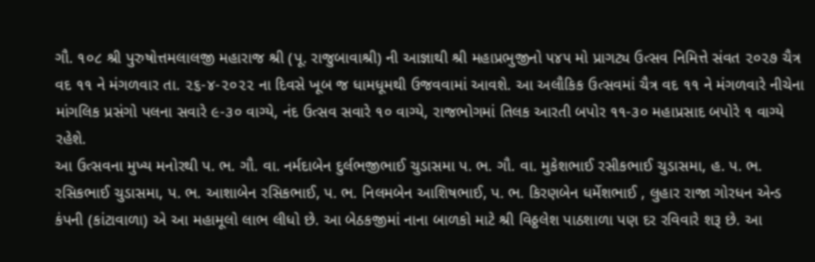ગૌ. ૧૦૮ શ્રી પુરુષોત્તમલાલજી મહારાજ શ્રી (પૂ. રાજુબાવાશ્રી) ની આજ્ઞાથી શ્રી મહાપ્રભુજીનો ૫૪૫ મો પ્રાગટ્ય ઉત્સવ નિમિત્તે સંવત ૨૦૨૭ ચૈત્ર વદ ૧૧ ને મંગળવાર તા. ૨૬-૪-૨૦૨૨ ના દિવસે ખૂબ જ ધામધૂમથી ઉજવવામાં આવશે. આ અલૌકિક ઉત્સવમાં ચૈત્ર વદ ૧૧ ને મંગળવારે નીચેના માંગલિક પ્રસંગો પલના સવારે ૯-૩૦ વાગ્યે, નંદ ઉત્સવ સવારે ૧૦ વાગ્યે, રાજભોગમાં તિલક આરતી બપોર ૧૧-૩૦ મહાપ્રસાદ બપોરે ૧ વાગ્યે રહેશે.
આ ઉત્સવના મુખ્ય મનોરથી પ. ભ. ગૌ. વા. નર્મદાબેન દુર્લભજીભાઈ ચુડાસમા પ. ભ. ગૌ. વા. મુકેશભાઈ રસીકભાઈ ચુડાસમા, હ. પ. ભ. રસિકભાઈ ચુડાસમા, પ. ભ. આશાબેન રસિકભાઈ, પ. ભ. નિલમબેન આશિષભાઈ, પ. ભ. કિરણબેન ધર્મેશભાઈ , લુહાર રાજા ગોરધન એન્ડ કંપની (કાંટાવાળા) એ આ મહામૂલો લાભ લીધો છે. આ બેઠકજીમાં નાના બાળકો માટે શ્રી વિઠ્ઠલેશ પાઠશાળા પણ દર રવિવારે શરૂ છે. આ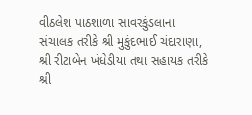વીઠલેશ પાઠશાળા સાવરકુંડલાના સંચાલક તરીકે શ્રી મુકુંદભાઈ ચંદારાણા, શ્રી રીટાબેન ખંધેડીયા તથા સહાયક તરીકે શ્રી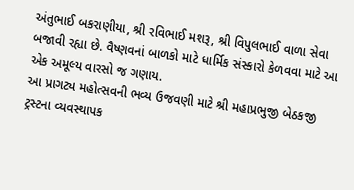અંતુભાઈ બકરાણીયા, શ્રી રવિભાઈ મશરૂ, શ્રી વિપુલભાઈ વાળા સેવા બજાવી રહ્યા છે. વૈષ્ણવનાં બાળકો માટે ધાર્મિક સંસ્કારો કેળવવા માટે આ એક અમૂલ્ય વારસો જ ગણાય.
આ પ્રાગટ્ય મહોત્સવની ભવ્ય ઉજવણી માટે શ્રી મહાપ્રભુજી બેઠકજી ટ્રસ્ટના વ્યવસ્થાપક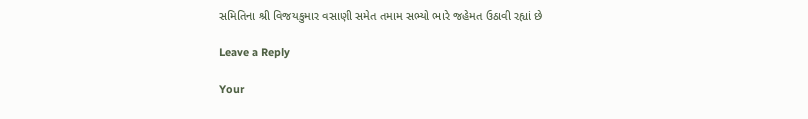સમિતિના શ્રી વિજયકુમાર વસાણી સમેત તમામ સભ્યો ભારે જહેમત ઉઠાવી રહ્યાં છે

Leave a Reply

Your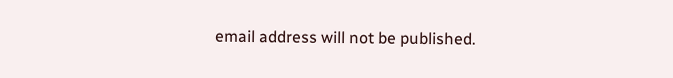email address will not be published.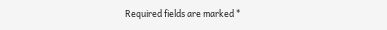Required fields are marked *